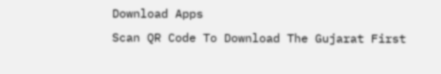Download Apps
Scan QR Code To Download The Gujarat First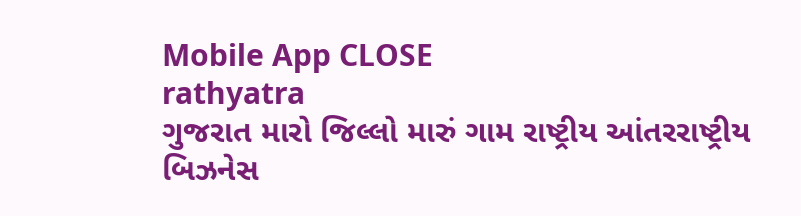Mobile App CLOSE
rathyatra
ગુજરાત મારો જિલ્લો મારું ગામ રાષ્ટ્રીય આંતરરાષ્ટ્રીય બિઝનેસ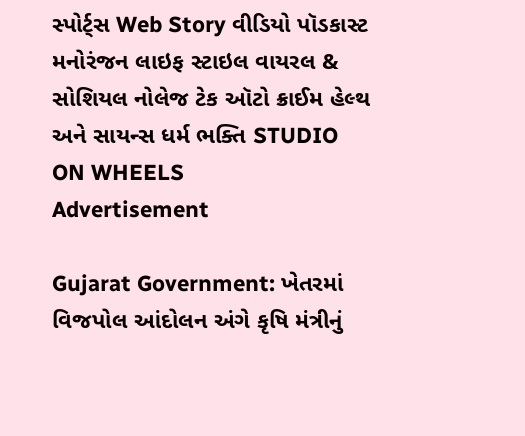સ્પોર્ટ્સ Web Story વીડિયો પૉડકાસ્ટ મનોરંજન લાઇફ સ્ટાઇલ વાયરલ & સોશિયલ નોલેજ ટેક ઑટો ક્રાઈમ હેલ્થ અને સાયન્સ ધર્મ ભક્તિ STUDIO ON WHEELS
Advertisement

Gujarat Government: ખેતરમાં વિજપોલ આંદોલન અંગે કૃષિ મંત્રીનું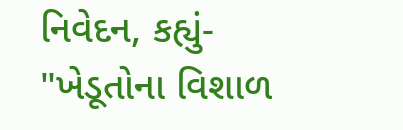નિવેદન, કહ્યું- "ખેડૂતોના વિશાળ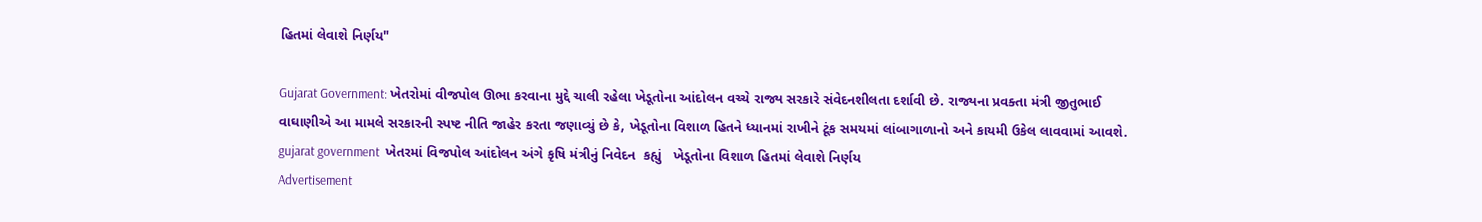હિતમાં લેવાશે નિર્ણય"

Gujarat Government: ખેતરોમાં વીજપોલ ઊભા કરવાના મુદ્દે ચાલી રહેલા ખેડૂતોના આંદોલન વચ્ચે રાજ્ય સરકારે સંવેદનશીલતા દર્શાવી છે. રાજ્યના પ્રવક્તા મંત્રી જીતુભાઈ વાઘાણીએ આ મામલે સરકારની સ્પષ્ટ નીતિ જાહેર કરતા જણાવ્યું છે કે, ખેડૂતોના વિશાળ હિતને ધ્યાનમાં રાખીને ટૂંક સમયમાં લાંબાગાળાનો અને કાયમી ઉકેલ લાવવામાં આવશે.
gujarat government  ખેતરમાં વિજપોલ આંદોલન અંગે કૃષિ મંત્રીનું નિવેદન  કહ્યું   ખેડૂતોના વિશાળ હિતમાં લેવાશે નિર્ણય
Advertisement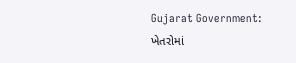Gujarat Government: ખેતરોમાં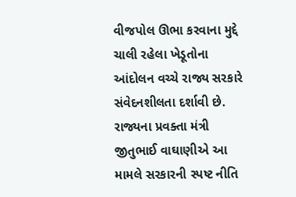વીજપોલ ઊભા કરવાના મુદ્દે ચાલી રહેલા ખેડૂતોના આંદોલન વચ્ચે રાજ્ય સરકારે સંવેદનશીલતા દર્શાવી છે. રાજ્યના પ્રવક્તા મંત્રી જીતુભાઈ વાઘાણીએ આ મામલે સરકારની સ્પષ્ટ નીતિ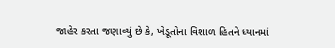જાહેર કરતા જણાવ્યું છે કે, ખેડૂતોના વિશાળ હિતને ધ્યાનમાં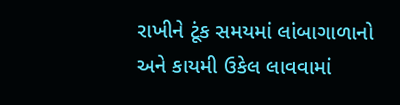રાખીને ટૂંક સમયમાં લાંબાગાળાનો અને કાયમી ઉકેલ લાવવામાં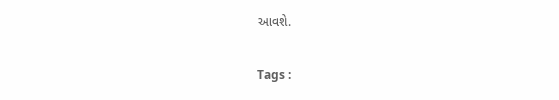આવશે.

Tags :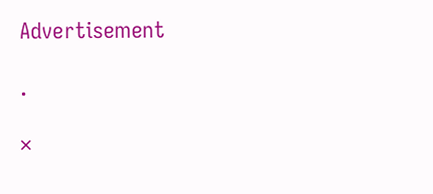Advertisement

.

×